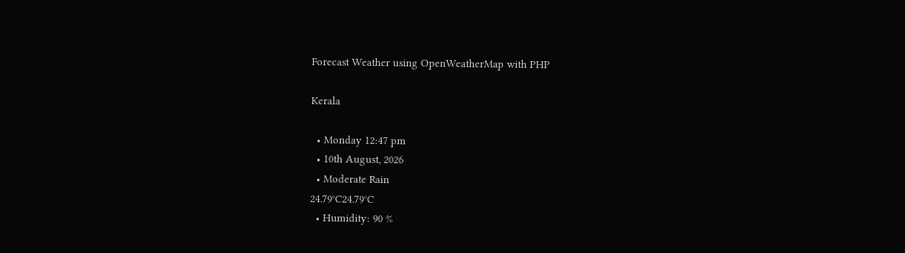Forecast Weather using OpenWeatherMap with PHP

Kerala

  • Monday 12:47 pm
  • 10th August, 2026
  • Moderate Rain
24.79°C24.79°C
  • Humidity: 90 %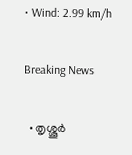• Wind: 2.99 km/h

Breaking News

  • തൃശ്ശൂർ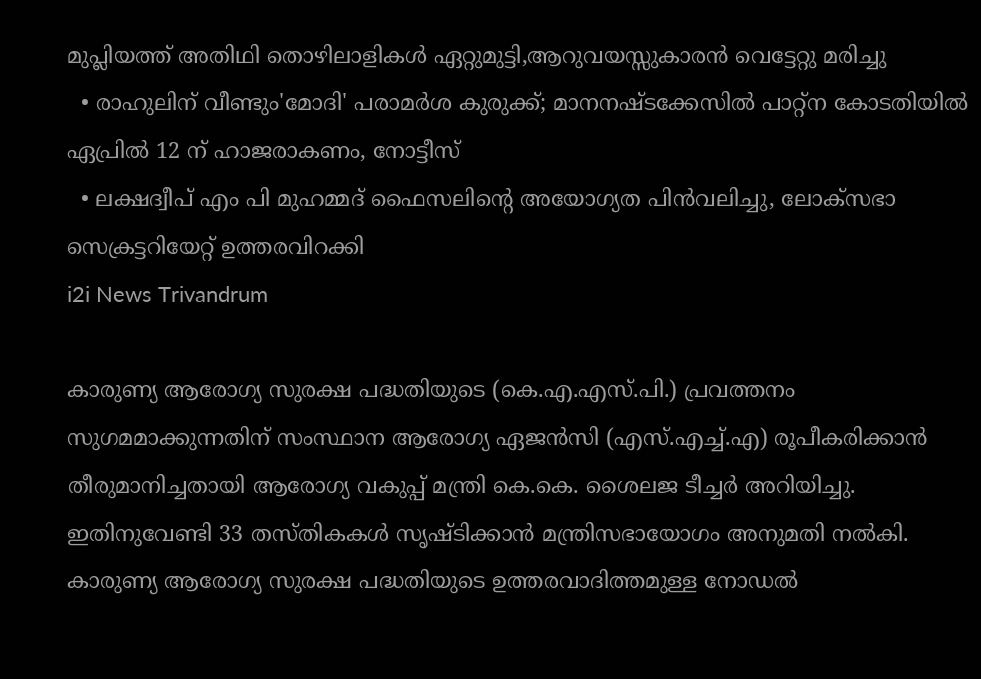മുപ്ലിയത്ത് അതിഥി തൊഴിലാളികൾ ഏറ്റുമുട്ടി,ആറുവയസ്സുകാരൻ വെട്ടേറ്റു മരിച്ചു
  • രാഹുലിന് വീണ്ടും'മോദി' പരാമര്‍ശ കുരുക്ക്; മാനനഷ്ടക്കേസിൽ പാറ്റ്ന കോടതിയിൽ ഏപ്രിൽ 12 ന് ഹാജരാകണം, നോട്ടീസ്
  • ലക്ഷദ്വീപ് എം പി മുഹമ്മദ് ഫൈസലിൻ്റെ അയോഗ്യത പിൻവലിച്ചു, ലോക്സഭാ  സെക്രട്ടറിയേറ്റ് ഉത്തരവിറക്കി
i2i News Trivandrum

കാരുണ്യ ആരോഗ്യ സുരക്ഷ പദ്ധതിയുടെ (കെ.എ.എസ്.പി.) പ്രവത്തനം സുഗമമാക്കുന്നതിന് സംസ്ഥാന ആരോഗ്യ ഏജന്‍സി (എസ്.എച്ച്.എ) രൂപീകരിക്കാന്‍ തീരുമാനിച്ചതായി ആരോഗ്യ വകുപ്പ് മന്ത്രി കെ.കെ. ശൈലജ ടീച്ചര്‍ അറിയിച്ചു. ഇതിനുവേണ്ടി 33 തസ്തികകള്‍ സൃഷ്ടിക്കാന്‍ മന്ത്രിസഭായോഗം അനുമതി നല്‍കി. കാരുണ്യ ആരോഗ്യ സുരക്ഷ പദ്ധതിയുടെ ഉത്തരവാദിത്തമുള്ള നോഡല്‍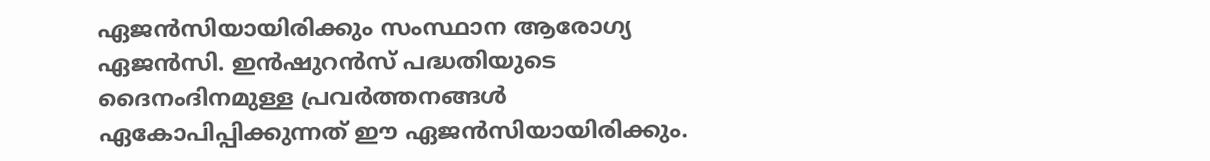ഏജന്‍സിയായിരിക്കും സംസ്ഥാന ആരോഗ്യ ഏജന്‍സി. ഇന്‍ഷുറന്‍സ് പദ്ധതിയുടെ ദൈനംദിനമുള്ള പ്രവര്‍ത്തനങ്ങള്‍ ഏകോപിപ്പിക്കുന്നത് ഈ ഏജന്‍സിയായിരിക്കും.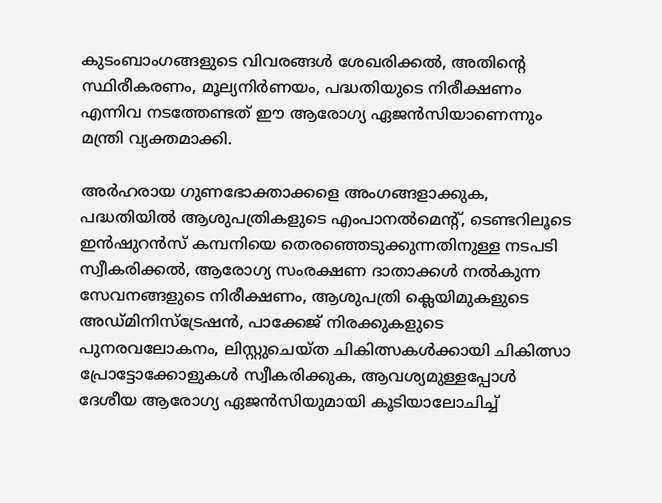കുടംബാംഗങ്ങളുടെ വിവരങ്ങള്‍ ശേഖരിക്കല്‍, അതിന്റെ സ്ഥിരീകരണം, മൂല്യനിര്‍ണയം, പദ്ധതിയുടെ നിരീക്ഷണം എന്നിവ നടത്തേണ്ടത് ഈ ആരോഗ്യ ഏജന്‍സിയാണെന്നും മന്ത്രി വ്യക്തമാക്കി.

അര്‍ഹരായ ഗുണഭോക്താക്കളെ അംഗങ്ങളാക്കുക, പദ്ധതിയില്‍ ആശുപത്രികളുടെ എംപാനല്‍മെന്റ്, ടെണ്ടറിലൂടെ ഇന്‍ഷുറന്‍സ് കമ്പനിയെ തെരഞ്ഞെടുക്കുന്നതിനുള്ള നടപടി സ്വീകരിക്കല്‍, ആരോഗ്യ സംരക്ഷണ ദാതാക്കള്‍ നല്‍കുന്ന സേവനങ്ങളുടെ നിരീക്ഷണം, ആശുപത്രി ക്ലെയിമുകളുടെ അഡ്മിനിസ്‌ട്രേഷന്‍, പാക്കേജ് നിരക്കുകളുടെ പുനരവലോകനം, ലിസ്റ്റുചെയ്ത ചികിത്സകള്‍ക്കായി ചികിത്സാ പ്രോട്ടോക്കോളുകള്‍ സ്വീകരിക്കുക, ആവശ്യമുള്ളപ്പോള്‍ ദേശീയ ആരോഗ്യ ഏജന്‍സിയുമായി കൂടിയാലോചിച്ച്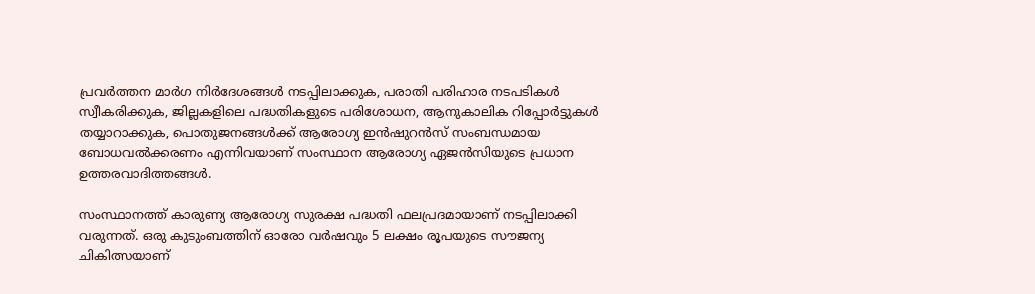പ്രവര്‍ത്തന മാര്‍ഗ നിര്‍ദേശങ്ങള്‍ നടപ്പിലാക്കുക, പരാതി പരിഹാര നടപടികള്‍ സ്വീകരിക്കുക, ജില്ലകളിലെ പദ്ധതികളുടെ പരിശോധന, ആനുകാലിക റിപ്പോര്‍ട്ടുകള്‍ തയ്യാറാക്കുക, പൊതുജനങ്ങള്‍ക്ക് ആരോഗ്യ ഇന്‍ഷുറന്‍സ് സംബന്ധമായ ബോധവല്‍ക്കരണം എന്നിവയാണ് സംസ്ഥാന ആരോഗ്യ ഏജന്‍സിയുടെ പ്രധാന ഉത്തരവാദിത്തങ്ങള്‍.

സംസ്ഥാനത്ത് കാരുണ്യ ആരോഗ്യ സുരക്ഷ പദ്ധതി ഫലപ്രദമായാണ് നടപ്പിലാക്കി വരുന്നത്. ഒരു കുടുംബത്തിന് ഓരോ വര്‍ഷവും 5 ലക്ഷം രൂപയുടെ സൗജന്യ ചികിത്സയാണ്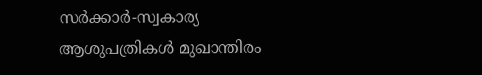സര്‍ക്കാര്‍-സ്വകാര്യ ആശുപത്രികള്‍ മുഖാന്തിരം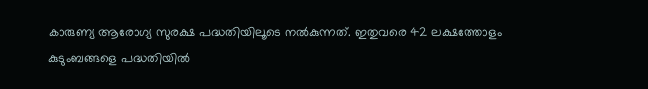കാരുണ്യ ആരോഗ്യ സുരക്ഷ പദ്ധതിയിലൂടെ നല്‍കുന്നത്. ഇതുവരെ 42 ലക്ഷത്തോളം കുടുംബങ്ങളെ പദ്ധതിയില്‍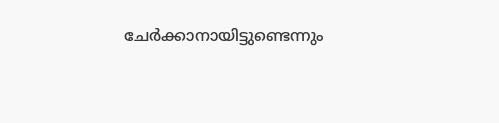ചേര്‍ക്കാനായിട്ടുണ്ടെന്നും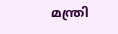മന്ത്രി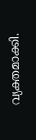വ്യക്തമാക്കി.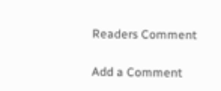Readers Comment

Add a Comment